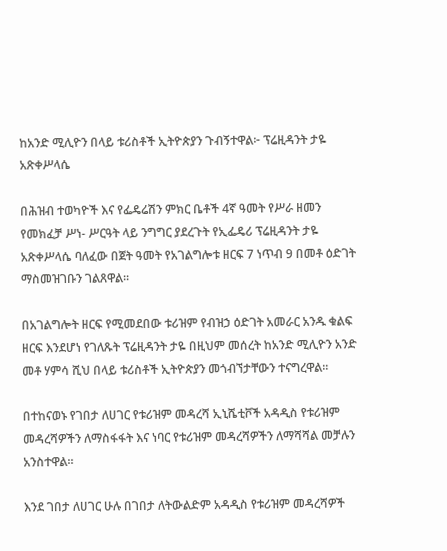ከአንድ ሚሊዮን በላይ ቱሪስቶች ኢትዮጵያን ጉብኝተዋል፦ ፕሬዚዳንት ታዬ አጽቀሥላሴ

በሕዝብ ተወካዮች እና የፌዴሬሽን ምክር ቤቶች 4ኛ ዓመት የሥራ ዘመን የመክፈቻ ሥነ- ሥርዓት ላይ ንግግር ያደረጉት የኢፌዴሪ ፕሬዚዳንት ታዬ አጽቀሥላሴ ባለፈው በጀት ዓመት የአገልግሎቱ ዘርፍ 7 ነጥብ 9 በመቶ ዕድገት ማስመዝገቡን ገልጸዋል፡፡

በአገልግሎት ዘርፍ የሚመደበው ቱሪዝም የብዝኃ ዕድገት አመራር አንዱ ቁልፍ ዘርፍ እንደሆነ የገለጹት ፕሬዚዳንት ታዬ በዚህም መሰረት ከአንድ ሚሊዮን አንድ መቶ ሃምሳ ሺህ በላይ ቱሪስቶች ኢትዮጵያን መጎብኘታቸውን ተናግረዋል፡፡

በተከናወኑ የገበታ ለሀገር የቱሪዝም መዳረሻ ኢኒሼቲቮች አዳዲስ የቱሪዝም መዳረሻዎችን ለማስፋፋት እና ነባር የቱሪዝም መዳረሻዎችን ለማሻሻል መቻሉን አንስተዋል።

እንደ ገበታ ለሀገር ሁሉ በገበታ ለትውልድም አዳዲስ የቱሪዝም መዳረሻዎች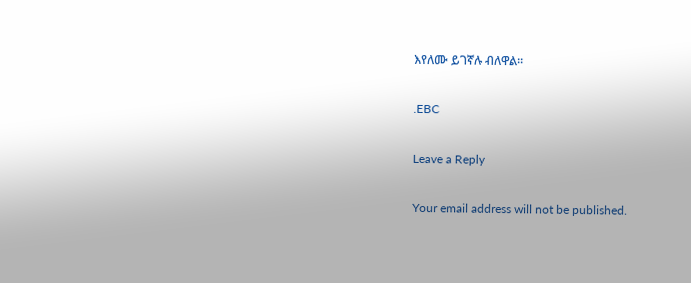እየለሙ ይገኛሉ ብለዋል፡፡

.EBC

Leave a Reply

Your email address will not be published.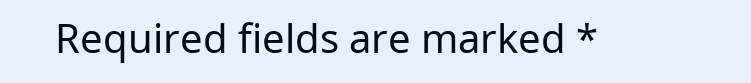Required fields are marked *